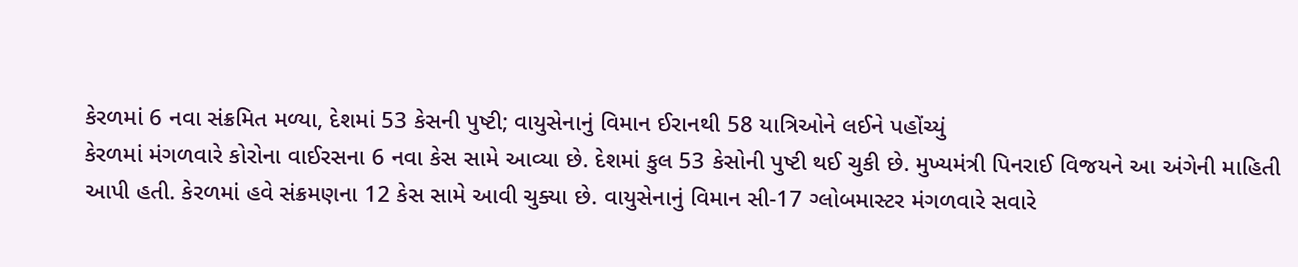કેરળમાં 6 નવા સંક્રમિત મળ્યા, દેશમાં 53 કેસની પુષ્ટી; વાયુસેનાનું વિમાન ઈરાનથી 58 યાત્રિઓને લઈને પહોંચ્યું
કેરળમાં મંગળવારે કોરોના વાઈરસના 6 નવા કેસ સામે આવ્યા છે. દેશમાં કુલ 53 કેસોની પુષ્ટી થઈ ચુકી છે. મુખ્યમંત્રી પિનરાઈ વિજયને આ અંગેની માહિતી આપી હતી. કેરળમાં હવે સંક્રમણના 12 કેસ સામે આવી ચુક્યા છે. વાયુસેનાનું વિમાન સી-17 ગ્લોબમાસ્ટર મંગળવારે સવારે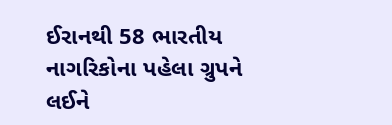ઈરાનથી 58 ભારતીય નાગરિકોના પહેલા ગ્રુપને લઈને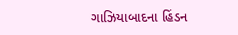ગાઝિયાબાદના હિંડન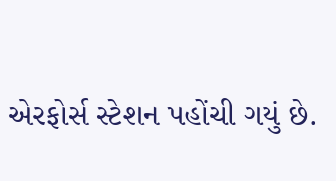એરફોર્સ સ્ટેશન પહોંચી ગયું છે.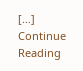[…]
Continue Reading